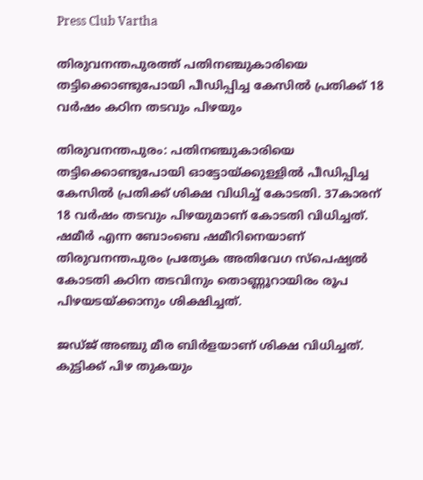Press Club Vartha

തിരുവനന്തപുരത്ത് പതിനഞ്ചുകാരിയെ തട്ടിക്കൊണ്ടുപോയി പീഡിപ്പിച്ച കേസിൽ പ്രതിക്ക് 18 വർഷം കഠിന തടവും പിഴയും

തിരുവനന്തപുരം: പതിനഞ്ചുകാരിയെ തട്ടിക്കൊണ്ടുപോയി ഓട്ടോയ്ക്കുള്ളിൽ പീഡിപ്പിച്ച കേസിൽ പ്രതിക്ക് ശിക്ഷ വിധിച്ച് കോടതി. 37കാരന് 18 വര്‍ഷം തടവും പിഴയുമാണ് കോടതി വിധിച്ചത്. ഷമീർ എന്ന ബോംബെ ഷമീറിനെയാണ് തിരുവനന്തപുരം പ്രത്യേക അതിവേഗ സ്‌പെഷ്യൽ കോടതി കഠിന തടവിനും തൊണ്ണൂറായിരം രൂപ പിഴയടയ്ക്കാനും ശിക്ഷിച്ചത്.

ജഡ്ജ് അഞ്ചു മീര ബിർളയാണ് ശിക്ഷ വിധിച്ചത്. കുട്ടിക്ക് പിഴ തുകയും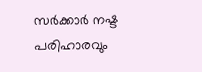സർക്കാർ നഷ്ട പരിഹാരവും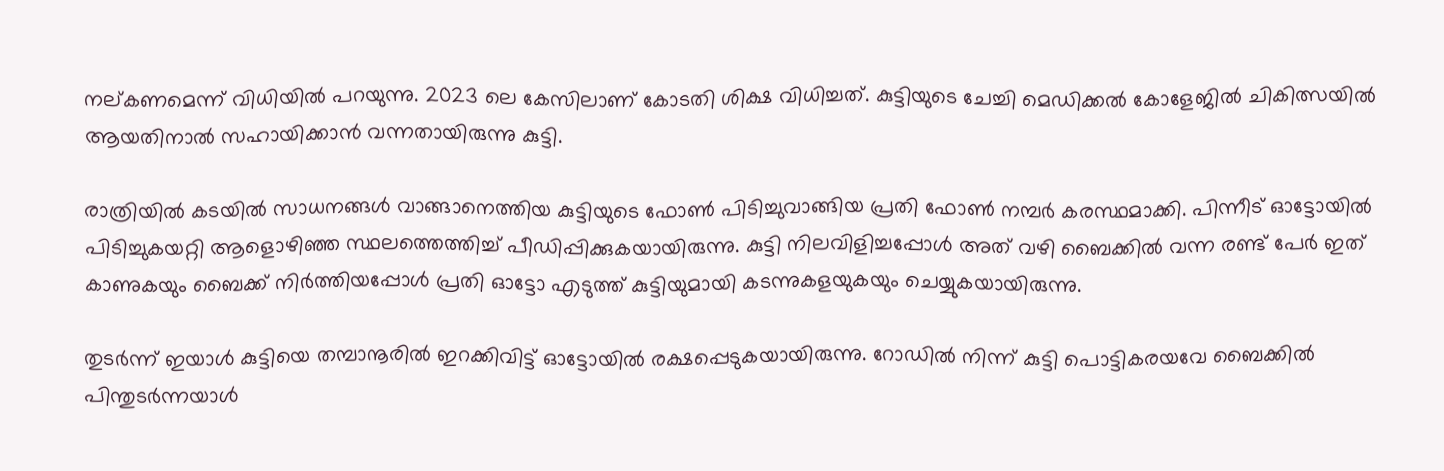നല്കണമെന്ന് വിധിയിൽ പറയുന്നു. 2023 ലെ കേസിലാണ് കോടതി ശിക്ഷ വിധിച്ചത്. കുട്ടിയുടെ ചേച്ചി മെഡിക്കൽ കോളേജിൽ ചികിത്സയിൽ ആയതിനാൽ സഹായിക്കാൻ വന്നതായിരുന്നു കുട്ടി.

രാത്രിയിൽ കടയിൽ സാധനങ്ങൾ വാങ്ങാനെത്തിയ കുട്ടിയുടെ ഫോൺ പിടിച്ചുവാങ്ങിയ പ്രതി ഫോൺ നമ്പർ കരസ്ഥമാക്കി. പിന്നീട് ഓട്ടോയിൽ പിടിച്ചുകയറ്റി ആളൊഴിഞ്ഞ സ്ഥലത്തെത്തിച്ച് പീഡിപ്പിക്കുകയായിരുന്നു. കുട്ടി നിലവിളിച്ചപ്പോൾ അത് വഴി ബൈക്കിൽ വന്ന രണ്ട് പേർ ഇത് കാണുകയും ബൈക്ക് നിർത്തിയപ്പോൾ പ്രതി ഓട്ടോ എടുത്ത് കുട്ടിയുമായി കടന്നുകളയുകയും ചെയ്യുകയായിരുന്നു.

തുടർന്ന് ഇയാൾ കുട്ടിയെ തമ്പാനൂരിൽ ഇറക്കിവിട്ട് ഓട്ടോയിൽ രക്ഷപ്പെടുകയായിരുന്നു. റോഡിൽ നിന്ന് കുട്ടി പൊട്ടികരയവേ ബൈക്കിൽ പിന്തുടർന്നയാൾ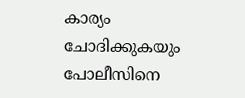കാര്യം ചോദിക്കുകയും പോലീസിനെ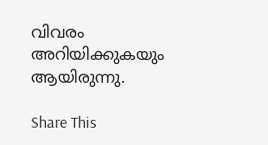വിവരം അറിയിക്കുകയും ആയിരുന്നു.

Share This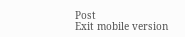Post
Exit mobile version